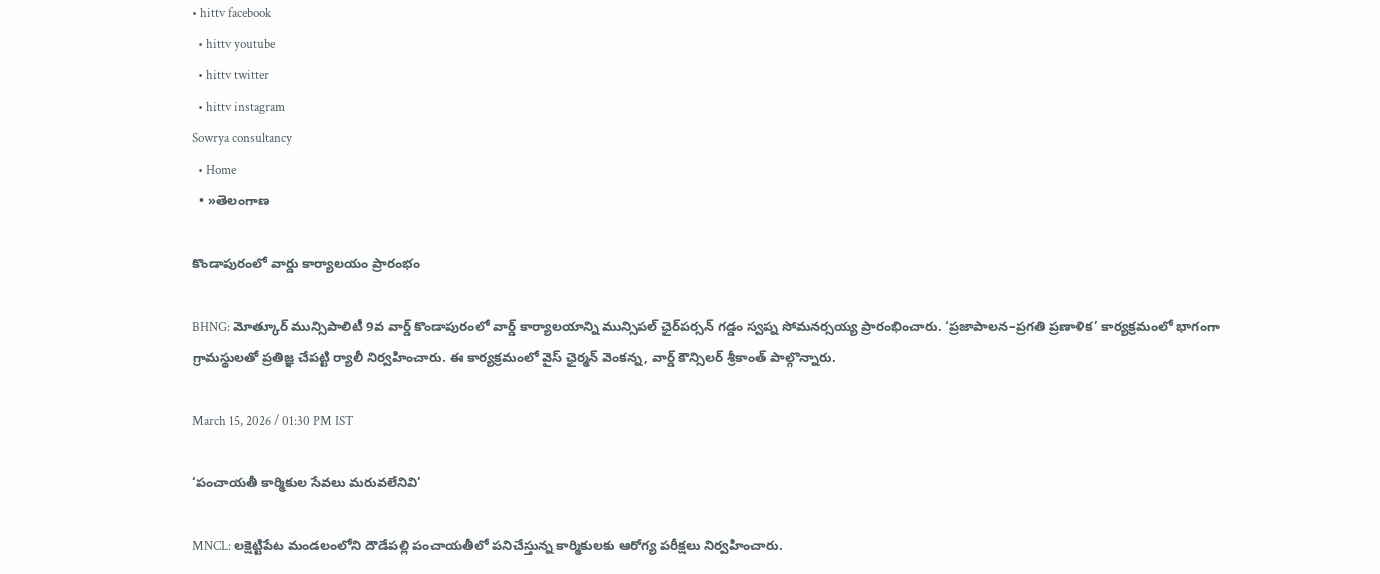• hittv facebook
  • hittv youtube
  • hittv twitter
  • hittv instagram
Sowrya consultancy
  • Home
  • »తెలంగాణ

కొండాపురంలో వార్డు కార్యాలయం ప్రారంభం

BHNG: మోత్కూర్ మున్సిపాలిటీ 9వ వార్డ్ కొండాపురంలో వార్డ్ కార్యాలయాన్ని మున్సిపల్ ఛైర్‌పర్సన్ గడ్డం స్వప్న సోమనర్సయ్య ప్రారంభించారు. ‘ప్రజాపాలన–ప్రగతి ప్రణాళిక’ కార్యక్రమంలో భాగంగా గ్రామస్థులతో ప్రతిజ్ఞ చేపట్టి ర్యాలీ నిర్వహించారు. ఈ కార్యక్రమంలో వైస్ ఛైర్మన్ వెంకన్న, వార్డ్ కౌన్సిలర్ శ్రీకాంత్‌ పాల్గొన్నారు.

March 15, 2026 / 01:30 PM IST

‘పంచాయతీ కార్మికుల సేవలు మరువలేనివి’

MNCL: లక్షెట్టిపేట మండలంలోని దౌడేపల్లి పంచాయతీలో పనిచేస్తున్న కార్మికులకు ఆరోగ్య పరీక్షలు నిర్వహించారు.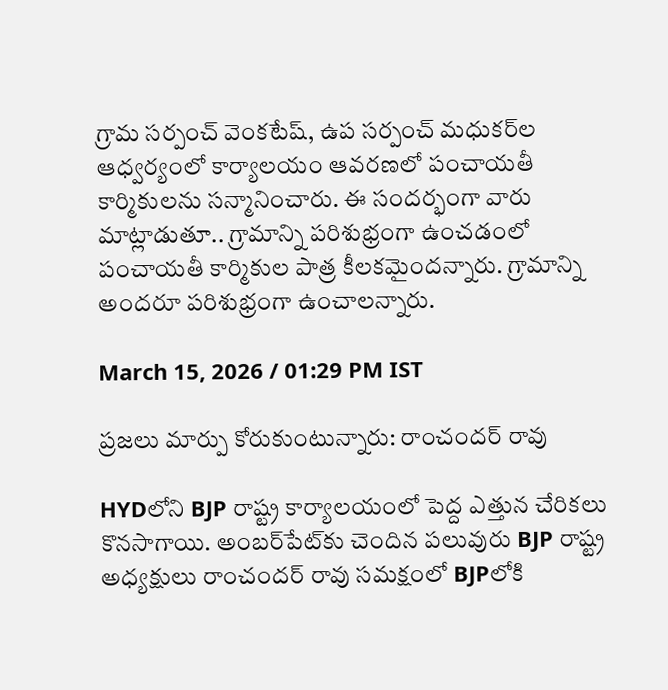గ్రామ సర్పంచ్ వెంకటేష్, ఉప సర్పంచ్ మధుకర్‌ల ఆధ్వర్యంలో కార్యాలయం ఆవరణలో పంచాయతీ కార్మికులను సన్మానించారు. ఈ సందర్భంగా వారు మాట్లాడుతూ.. గ్రామాన్ని పరిశుభ్రంగా ఉంచడంలో పంచాయతీ కార్మికుల పాత్ర కీలకమైందన్నారు. గ్రామాన్ని అందరూ పరిశుభ్రంగా ఉంచాలన్నారు.

March 15, 2026 / 01:29 PM IST

ప్రజలు మార్పు కోరుకుంటున్నారు: రాంచందర్ రావు

HYDలోని BJP రాష్ట్ర కార్యాలయంలో పెద్ద ఎత్తున చేరికలు కొనసాగాయి. అంబర్‌పేట్‌కు చెందిన పలువురు BJP రాష్ట్ర అధ్యక్షులు రాంచందర్ రావు సమక్షంలో BJPలోకి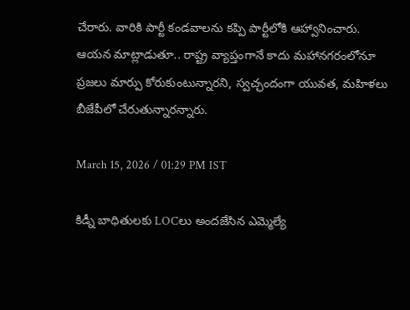చేరారు. వారికి పార్టీ కండవాలను కప్పి పార్టీలోకి ఆహ్వానించారు. ఆయన మాట్లాడుతూ.. రాష్ట్ర వ్యాప్తంగానే కాదు మహానగరంలోనూ ప్రజలు మార్పు కోరుకుంటున్నారని, స్వచ్ఛందంగా యువత, మహిళలు బీజేపీలో చేరుతున్నారన్నారు.

March 15, 2026 / 01:29 PM IST

కిడ్నీ బాధితులకు LOCలు అందజేసిన ఎమ్మెల్యే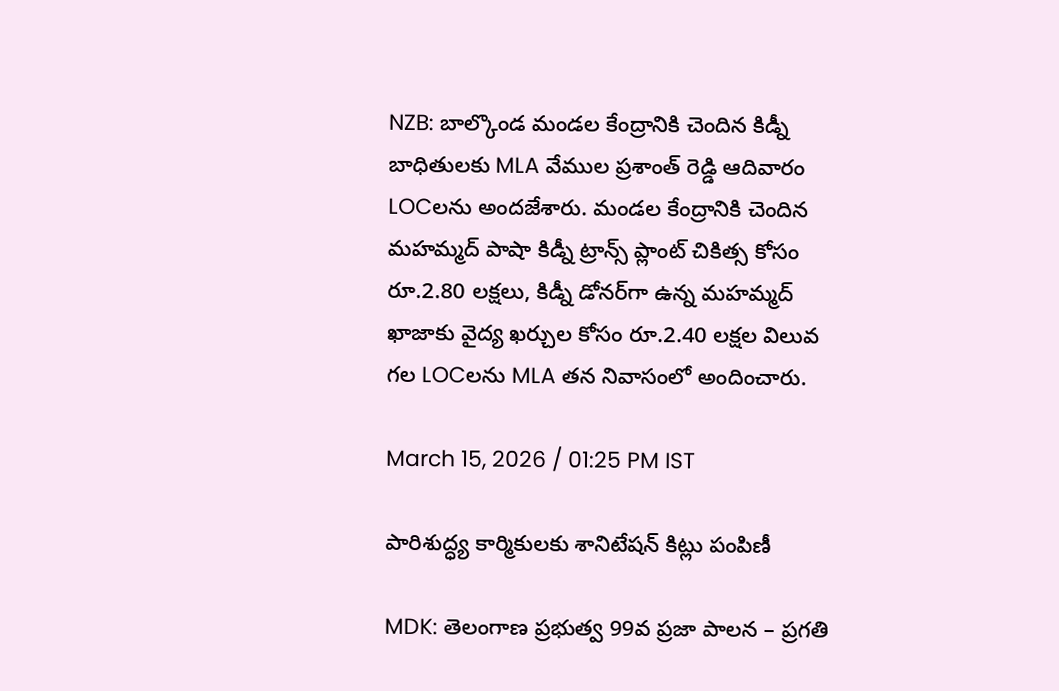NZB: బాల్కొండ మండల కేంద్రానికి చెందిన కిడ్నీ బాధితులకు MLA వేముల ప్రశాంత్ రెడ్డి ఆదివారం LOCలను అందజేశారు. మండల కేంద్రానికి చెందిన మహమ్మద్ పాషా కిడ్నీ ట్రాన్స్ ప్లాంట్ చికిత్స కోసం రూ.2.80 లక్షలు, కిడ్నీ డోనర్‌గా ఉన్న మహమ్మద్ ఖాజాకు వైద్య ఖర్చుల కోసం రూ.2.40 లక్షల విలువ గల LOCలను MLA తన నివాసంలో అందించారు.

March 15, 2026 / 01:25 PM IST

పారిశుద్ధ్య కార్మికులకు శానిటేషన్ కిట్లు పంపిణీ

MDK: తెలంగాణ ప్రభుత్వ 99వ ప్రజా పాలన – ప్రగతి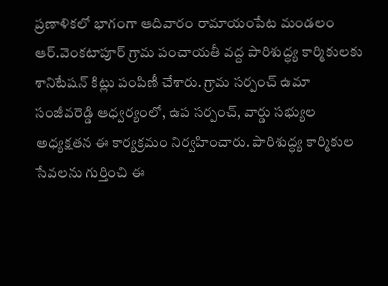ప్రణాళికలో భాగంగా ఆదివారం రామాయంపేట మండలం ఆర్.వెంకటాపూర్ గ్రామ పంచాయతీ వద్ద పారిశుద్ధ్య కార్మికులకు శానిటేషన్ కిట్లు పంపిణీ చేశారు. గ్రామ సర్పంచ్ ఉమా సంజీవరెడ్డి ఆధ్వర్యంలో, ఉప సర్పంచ్, వార్డు సభ్యుల అధ్యక్షతన ఈ కార్యక్రమం నిర్వహించారు. పారిశుద్ధ్య కార్మికుల సేవలను గుర్తించి ఈ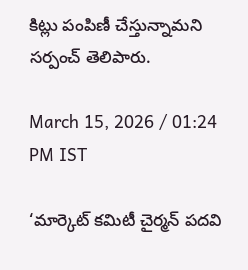కిట్లు పంపిణీ చేస్తున్నామని సర్పంచ్ తెలిపారు.

March 15, 2026 / 01:24 PM IST

‘మార్కెట్ కమిటీ చైర్మన్ పదవి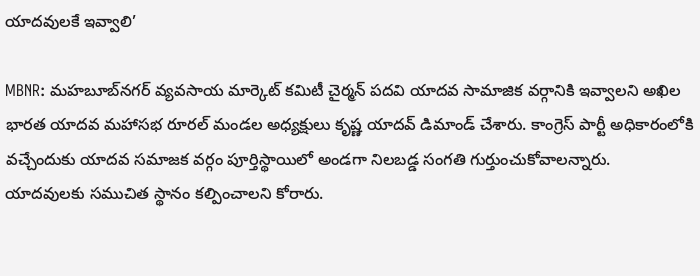యాదవులకే ఇవ్వాలి’

MBNR: మహబూబ్‌నగర్ వ్యవసాయ మార్కెట్ కమిటీ చైర్మన్ పదవి యాదవ సామాజిక వర్గానికి ఇవ్వాలని అఖిల భారత యాదవ మహాసభ రూరల్ మండల అధ్యక్షులు కృష్ణ యాదవ్ డిమాండ్ చేశారు. కాంగ్రెస్ పార్టీ అధికారంలోకి వచ్చేందుకు యాదవ సమాజక వర్గం పూర్తిస్థాయిలో అండగా నిలబడ్డ సంగతి గుర్తుంచుకోవాలన్నారు. యాదవులకు సముచిత స్థానం కల్పించాలని కోరారు.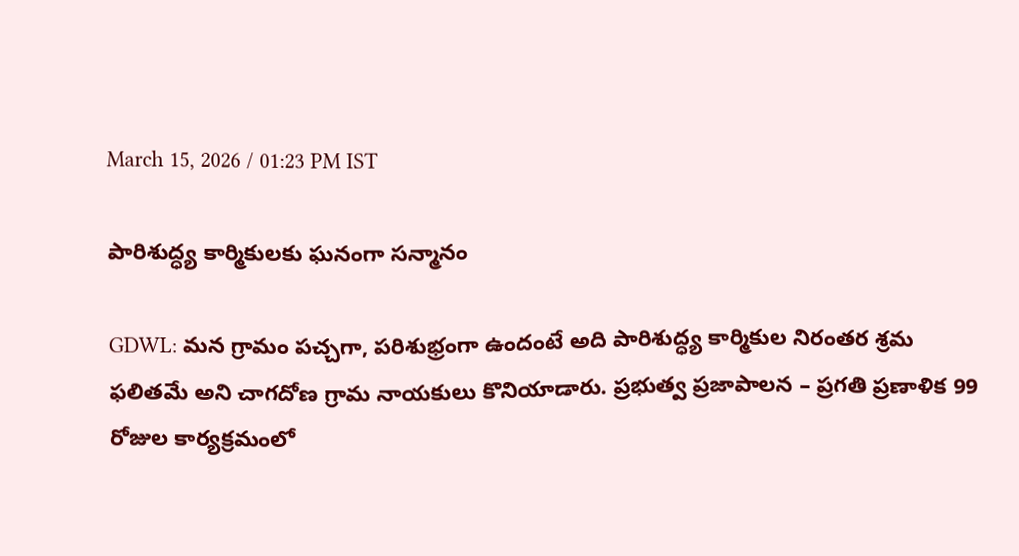March 15, 2026 / 01:23 PM IST

పారిశుద్ధ్య కార్మికులకు ఘనంగా సన్మానం

GDWL: మన గ్రామం పచ్చగా, పరిశుభ్రంగా ఉందంటే అది పారిశుద్ధ్య కార్మికుల నిరంతర శ్రమ ఫలితమే అని చాగదోణ గ్రామ నాయకులు కొనియాడారు. ప్రభుత్వ ప్రజాపాలన – ప్రగతి ప్రణాళిక 99 రోజుల కార్యక్రమంలో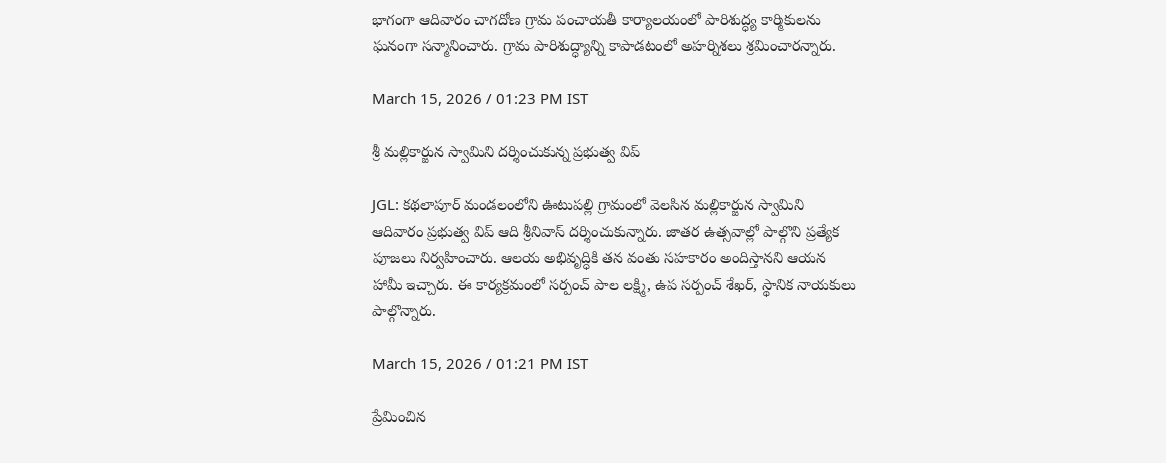భాగంగా ఆదివారం చాగదోణ గ్రామ పంచాయతీ కార్యాలయంలో పారిశుద్ధ్య కార్మికులను ఘనంగా సన్మానించారు. గ్రామ పారిశుద్ధ్యాన్ని కాపాడటంలో అహర్నిశలు శ్రమించారన్నారు.

March 15, 2026 / 01:23 PM IST

శ్రీ మల్లికార్జున స్వామిని దర్శించుకున్న ప్రభుత్వ విప్

JGL: కథలాపూర్ మండలంలోని ఊటుపల్లి గ్రామంలో వెలసిన మల్లికార్జున స్వామిని ఆదివారం ప్రభుత్వ విప్ ఆది శ్రీనివాస్ దర్శించుకున్నారు. జాతర ఉత్సవాల్లో పాల్గొని ప్రత్యేక పూజలు నిర్వహించారు. ఆలయ అభివృద్ధికి తన వంతు సహకారం అందిస్తానని ఆయన హామీ ఇచ్చారు. ఈ కార్యక్రమంలో సర్పంచ్ పాల లక్ష్మి, ఉప సర్పంచ్ శేఖర్, స్థానిక నాయకులు పాల్గొన్నారు.

March 15, 2026 / 01:21 PM IST

ప్రేమించిన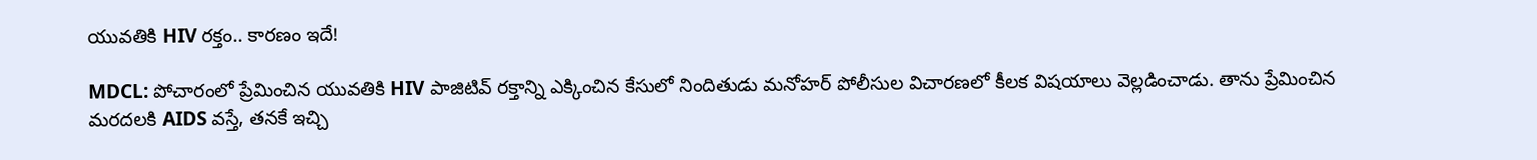యువతికి HIV రక్తం.. కారణం ఇదే!

MDCL: పోచారంలో ప్రేమించిన యువతికి HIV పాజిటివ్ రక్తాన్ని ఎక్కించిన కేసులో నిందితుడు మనోహర్ పోలీసుల విచారణలో కీలక విషయాలు వెల్లడించాడు. తాను ప్రేమించిన మరదలకి AIDS వస్తే, తనకే ఇచ్చి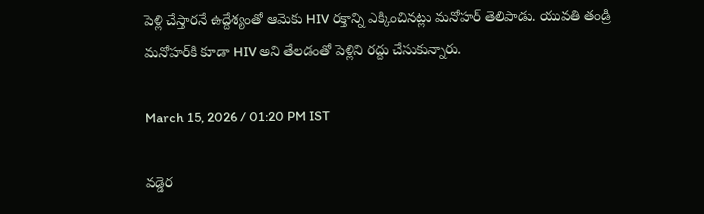పెళ్లి చేస్తారనే ఉద్దేశ్యంతో ఆమెకు HIV రక్తాన్ని ఎక్కించినట్లు మనోహర్ తెలిపాడు. యువతి తండ్రి మనోహర్‌‌కి కూడా HIV అని తేలడంతో పెళ్లిని రద్దు చేసుకున్నారు.

March 15, 2026 / 01:20 PM IST

వడ్డెర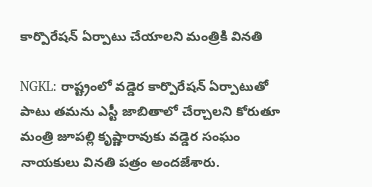కార్పొరేషన్ ఏర్పాటు చేయాలని మంత్రికి వినతి

NGKL: రాష్ట్రంలో వడ్డెర కార్పొరేషన్ ఏర్పాటుతో పాటు తమను ఎస్టీ జాబితాలో చేర్చాలని కోరుతూ మంత్రి జూపల్లి కృష్ణారావుకు వడ్డెర సంఘం నాయకులు వినతి పత్రం అందజేశారు.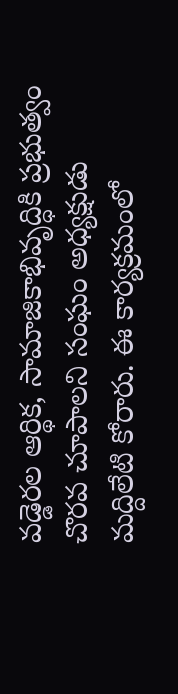వడ్డెరల ఆర్థిక, సామాజికాభివృద్ధికి ప్రభుత్వం చొరవ చూపాలని సంఘం అధ్యక్షుడు మద్దిలేటి కోరారు. ఈ కార్యక్రమంలో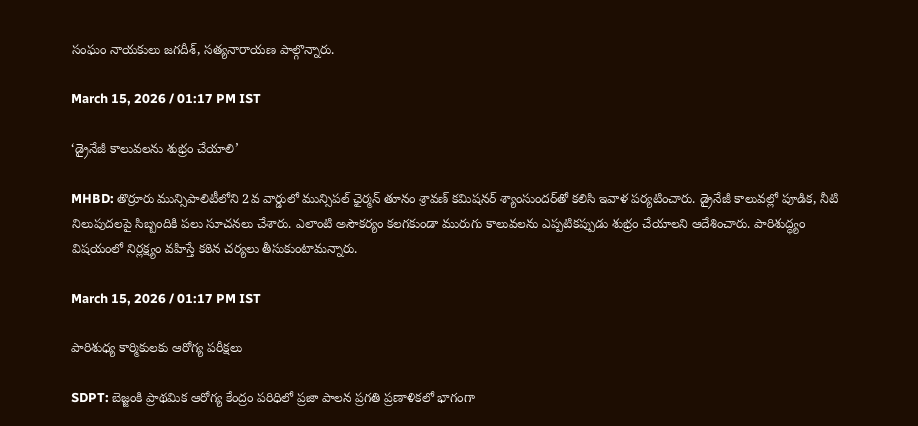సంఘం నాయకులు జగదీశ్, సత్యనారాయణ పాల్గొన్నారు.

March 15, 2026 / 01:17 PM IST

‘డ్రైనేజీ కాలువలను శుభ్రం చేయాలి’

MHBD: తొర్రూరు మున్సిపాలిటీలోని 2వ వార్డులో మున్సిపల్ ఛైర్మన్ తూనం శ్రావణ్ కమిషనర్ శ్యాంసుందర్‌తో కలిసి ఇవాళ పర్యటించారు. డ్రైనేజీ కాలువల్లో పూడిక, నీటి నిలుపుదలపై సిబ్బందికి పలు సూచనలు చేశారు. ఎలాంటి అసౌకర్యం కలగకుండా మురుగు కాలువలను ఎప్పటికప్పుడు శుభ్రం చేయాలని ఆదేశించారు. పారిశుద్ధ్యం విషయంలో నిర్లక్ష్యం వహిస్తే కఠిన చర్యలు తీసుకుంటామన్నారు.

March 15, 2026 / 01:17 PM IST

పారిశుధ్య కార్మికులకు ఆరోగ్య పరీక్షలు

SDPT: బెజ్జంకి ప్రాథమిక ఆరోగ్య కేంద్రం పరిధిలో ప్రజా పాలన ప్రగతి ప్రణాళికలో భాగంగా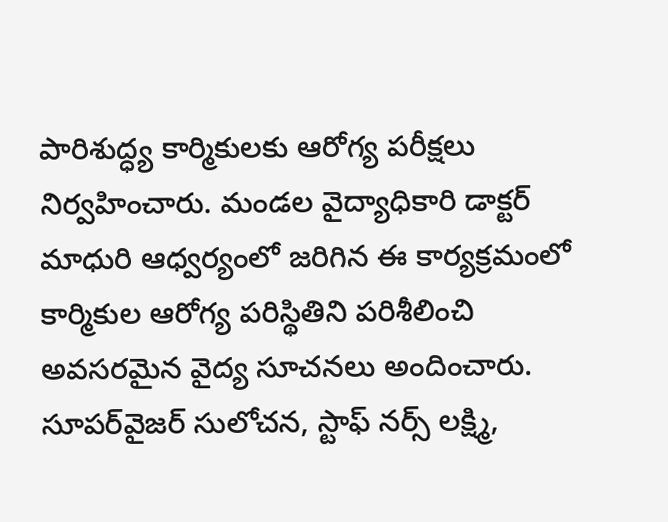పారిశుద్ధ్య కార్మికులకు ఆరోగ్య పరీక్షలు నిర్వహించారు. మండల వైద్యాధికారి డాక్టర్ మాధురి ఆధ్వర్యంలో జరిగిన ఈ కార్యక్రమంలో కార్మికుల ఆరోగ్య పరిస్థితిని పరిశీలించి అవసరమైన వైద్య సూచనలు అందించారు. సూపర్‌వైజర్ సులోచన, స్టాఫ్ నర్స్ లక్ష్మి,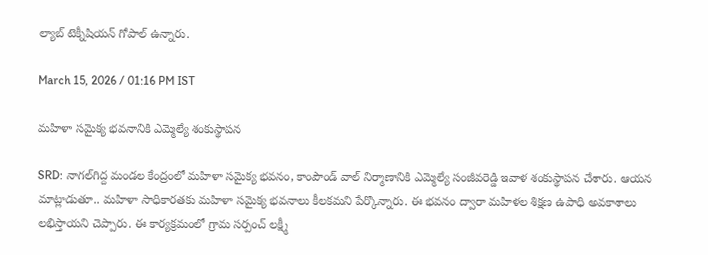ల్యాబ్ టెక్నీషియన్ గోపాల్ ఉన్నారు.

March 15, 2026 / 01:16 PM IST

మహిళా సమైక్య భవనానికి ఎమ్మెల్యే శంకుస్థాపన

SRD: నాగల్‌గిద్ద మండల కేంద్రంలో మహిళా సమైక్య భవనం, కాంపౌండ్ వాల్ నిర్మాణానికి ఎమ్మెల్యే సంజీవరెడ్డి ఇవాళ శంకుస్థాపన చేశారు. ఆయన మాట్లాడుతూ.. మహిళా సాధికారతకు మహిళా సమైక్య భవనాలు కీలకమని పేర్కొన్నారు. ఈ భవనం ద్వారా మహిళల శిక్షణ ఉపాధి అవకాశాలు లభిస్తాయని చెప్పారు. ఈ కార్యక్రమంలో గ్రామ సర్పంచ్ లక్ష్మీ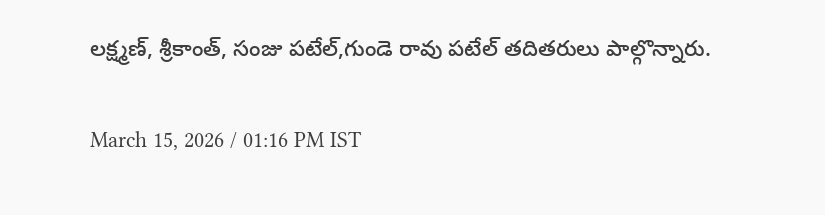లక్ష్మణ్, శ్రీకాంత్, సంజు పటేల్,గుండె రావు పటేల్ తదితరులు పాల్గొన్నారు.

March 15, 2026 / 01:16 PM IST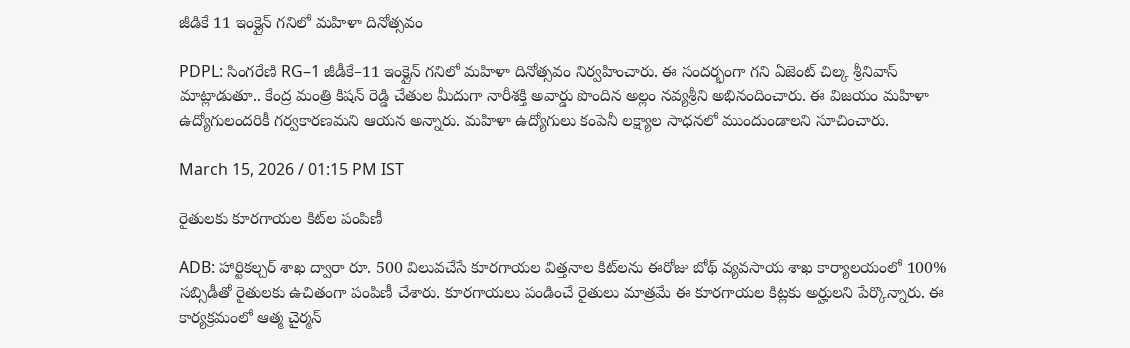జీడికే 11 ఇంక్లైన్ గనిలో మహిళా దినోత్సవం

PDPL: సింగరేణి RG–1 జీడీకే–11 ఇంక్లైన్ గనిలో మహిళా దినోత్సవం నిర్వహించారు. ఈ సందర్భంగా గని ఏజెంట్ చిల్క శ్రీనివాస్ మాట్లాడుతూ.. కేంద్ర మంత్రి కిషన్ రెడ్డి చేతుల మీదుగా నారీశక్తి అవార్డు పొందిన అల్లం నవ్యశ్రీని అభినందించారు. ఈ విజయం మహిళా ఉద్యోగులందరికీ గర్వకారణమని ఆయన అన్నారు. మహిళా ఉద్యోగులు కంపెనీ లక్ష్యాల సాధనలో ముందుండాలని సూచించారు.

March 15, 2026 / 01:15 PM IST

రైతులకు కూరగాయల కిట్‌ల పంపిణీ

ADB: హార్టికల్చర్ శాఖ ద్వారా రూ. 500 విలువచేసే కూరగాయల విత్తనాల కిట్‌లను ఈరోజు బోథ్ వ్యవసాయ శాఖ కార్యాలయంలో 100% సబ్సిడీతో రైతులకు ఉచితంగా పంపిణీ చేశారు. కూరగాయలు పండించే రైతులు మాత్రమే ఈ కూరగాయల కిట్లకు అర్హులని పేర్కొన్నారు. ఈ కార్యక్రమంలో ఆత్మ చైర్మన్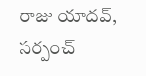రాజు యాదవ్, సర్పంచ్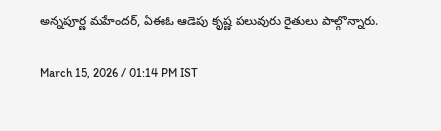అన్నపూర్ణ మహేందర్, ఏఈఓ ఆడెపు కృష్ణ పలువురు రైతులు పాల్గొన్నారు.

March 15, 2026 / 01:14 PM IST